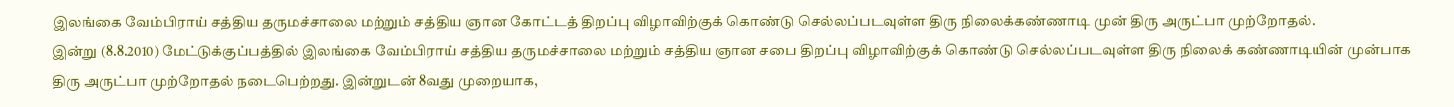இலங்கை வேம்பிராய் சத்திய தருமச்சாலை மற்றும் சத்திய ஞான கோட்டத் திறப்பு விழாவிற்குக் கொண்டு செல்லப்படவுள்ள திரு நிலைக்கண்ணாடி முன் திரு அருட்பா முற்றோதல்.
இன்று (8.8.2010) மேட்டுக்குப்பத்தில் இலங்கை வேம்பிராய் சத்திய தருமச்சாலை மற்றும் சத்திய ஞான சபை திறப்பு விழாவிற்குக் கொண்டு செல்லப்படவுள்ள திரு நிலைக் கண்ணாடியின் முன்பாக திரு அருட்பா முற்றோதல் நடைபெற்றது. இன்றுடன் 8வது முறையாக,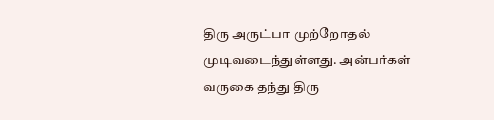திரு அருட்பா முற்றோதல் முடிவடைந்துள்ளது. அன்பர்கள் வருகை தந்து திரு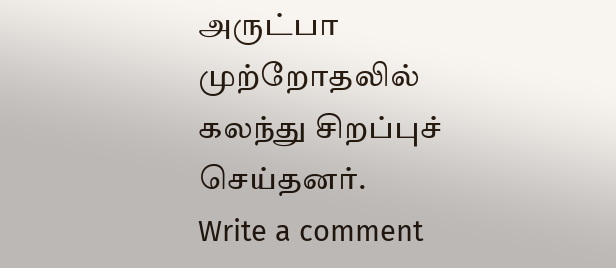அருட்பா முற்றோதலில் கலந்து சிறப்புச் செய்தனர்.
Write a comment